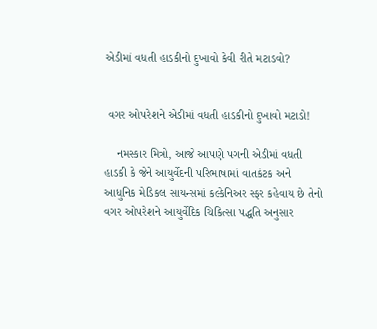એડીમાં વધતી હાડકીનો દુખાવો કેવી રીતે મટાડવો?


 વગર ઓપરેશને એડીમાં વધતી હાડકીનો દુખાવો મટાડો!

    નમસ્કાર મિત્રો, આજે આપણે પગની એડીમાં વધતી હાડકી કે જેને આયુર્વેદની પરિભાષામાં વાતકંટક અને આધુનિક મેડિકલ સાયન્સમાં કલ્કેનિઅર સ્ફર કહેવાય છે તેનો વગર ઓપરેશને આયુર્વેદિક ચિકિત્સા પદ્ધતિ અનુસાર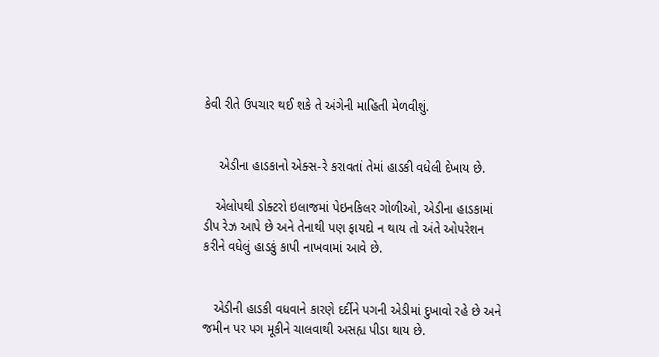કેવી રીતે ઉપચાર થઈ શકે તે અંગેની માહિતી મેળવીશું.


    એડીના હાડકાનો એક્સ-રે કરાવતાં તેમાં હાડકી વધેલી દેખાય છે.

   એલોપથી ડોક્ટરો ઇલાજમાં પેઇનકિલર ગોળીઓ, એડીના હાડકામાં ડીપ રેઝ આપે છે અને તેનાથી પણ ફાયદો ન થાય તો અંતે ઓપરેશન કરીને વધેલું હાડકું કાપી નાખવામાં આવે છે.


   એડીની હાડકી વધવાને કારણે દર્દીને પગની એડીમાં દુખાવો રહે છે અને જમીન પર પગ મૂકીને ચાલવાથી અસહ્ય પીડા થાય છે.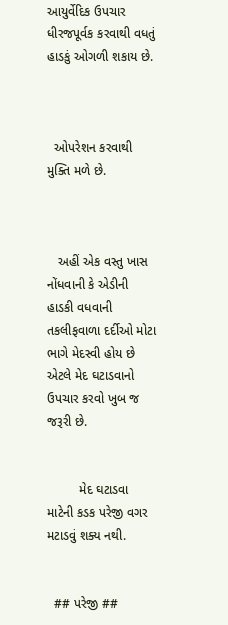આયુર્વેદિક ઉપચાર ધીરજપૂર્વક કરવાથી વધતું હાડકું ઓગળી શકાય છે.



  ઓપરેશન કરવાથી મુક્તિ મળે છે.



   અહીં એક વસ્તુ ખાસ નોંધવાની કે એડીની હાડકી વધવાની તકલીફવાળા દર્દીઓ મોટા ભાગે મેદસ્વી હોય છે એટલે મેદ ઘટાડવાનો ઉપચાર કરવો ખુબ જ જરૂરી છે.


         મેદ ઘટાડવા માટેની કડક પરેજી વગર મટાડવું શક્ય નથી.


  ## પરેજી ##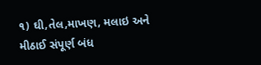૧) ઘી,તેલ,માખણ, મલાઇ અને મીઠાઈ સંપૂર્ણ બંધ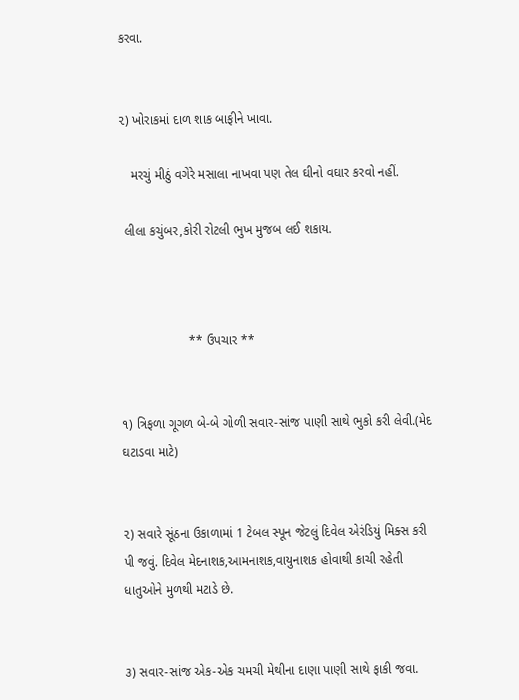કરવા.


૨) ખોરાકમાં દાળ શાક બાફીને ખાવા.

   મરચું મીઠું વગેરે મસાલા નાખવા પણ તેલ ઘીનો વઘાર કરવો નહીં.

 લીલા કચુંબર,કોરી રોટલી ભુખ મુજબ લઈ શકાય.



                   ** ઉપચાર **


૧) ત્રિફળા ગૂગળ બે-બે ગોળી સવાર-સાંજ પાણી સાથે ભુકો કરી લેવી.(મેદ ઘટાડવા માટે)


૨) સવારે સૂંઠના ઉકાળામાં 1 ટેબલ સ્પૂન જેટલું દિવેલ એરંડિયું મિક્સ કરી પી જવું. દિવેલ મેદનાશક,આમનાશક,વાયુનાશક હોવાથી કાચી રહેતી ધાતુઓને મુળથી મટાડે છે.


૩) સવાર-સાંજ એક-એક ચમચી મેથીના દાણા પાણી સાથે ફાકી જવા.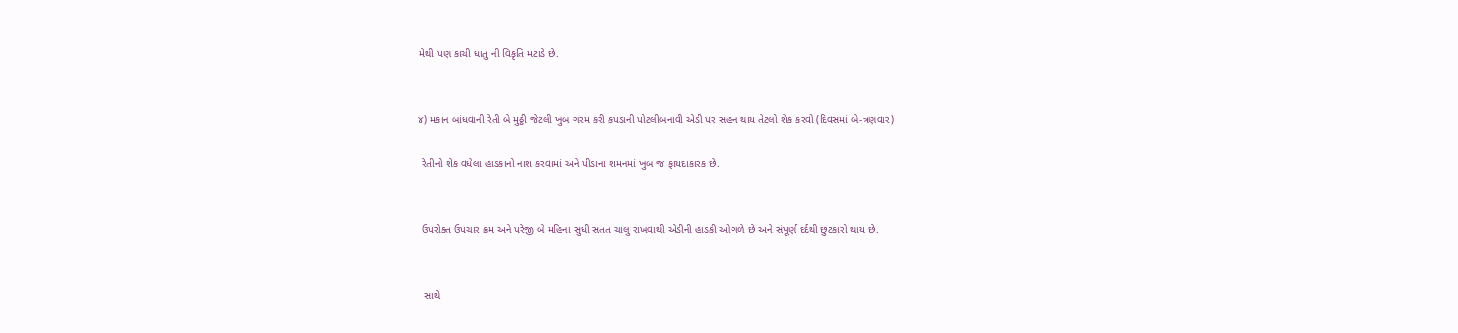મેથી પણ કાચી ધાતુ ની વિકૃતિ મટાડે છે.


૪) મકાન બાંધવાની રેતી બે મુઠ્ઠી જેટલી ખુબ ગરમ કરી કપડાની પોટલીબનાવી એડી પર સહન થાય તેટલો શેક કરવો (દિવસમાં બે-ત્રણવાર)

 રેતીનો શેક વધેલા હાડકાનો નાશ કરવામાં અને પીડાના શમનમાં ખુબ જ ફાયદાકારક છે.


 ઉપરોક્ત ઉપચાર ક્રમ અને પરેજી બે મહિના સુધી સતત ચાલુ રાખવાથી એડીની હાડકી ઓગળે છે અને સંપૂર્ણ દર્દથી છુટકારો થાય છે.


  સાથે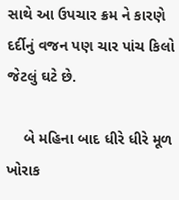સાથે આ ઉપચાર ક્રમ ને કારણે દર્દીનું વજન પણ ચાર પાંચ કિલો જેટલું ઘટે છે.

    બે મહિના બાદ ધીરે ધીરે મૂળ ખોરાક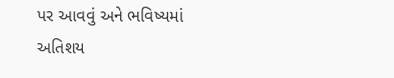પર આવવું અને ભવિષ્યમાં અતિશય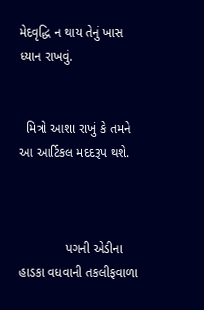મેદવૃદ્ધિ ન થાય તેનું ખાસ ધ્યાન રાખવું.


  મિત્રો આશા રાખું કે તમને આ આર્ટિકલ મદદરૂપ થશે.



             પગની એડીના હાડકા વધવાની તકલીફવાળા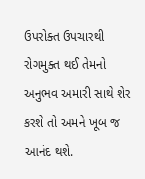ઉપરોક્ત ઉપચારથી રોગમુક્ત થઈ તેમનો અનુભવ અમારી સાથે શેર કરશે તો અમને ખૂબ જ આનંદ થશે.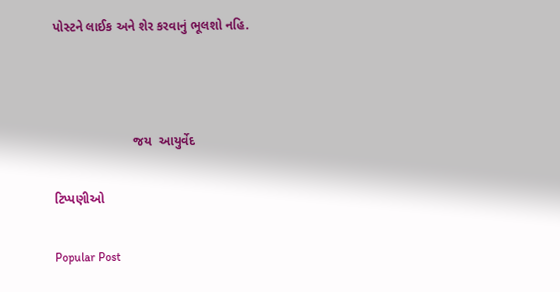પોસ્ટને લાઈક અને શેર કરવાનું ભૂલશો નહિ.



                      જય  આયુર્વેદ

ટિપ્પણીઓ

Popular Post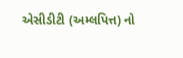એસીડીટી (અમ્લપિત્ત) નો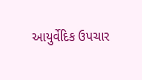આયુર્વેદિક ઉપચાર